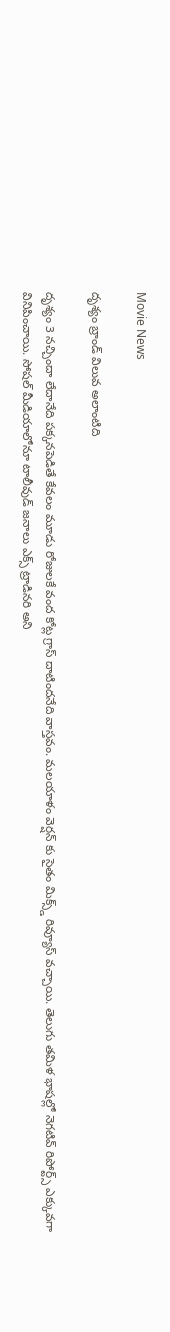Movie News

దృశ్యం బ్రాండ్ విలువ అలాంటిది

దృశ్యం 3 నచ్చిందా లేదానేది పక్కనపెడితే కేవలం మూడు రోజులకే వంద కోట్ల గ్రాస్ దాటిందనేది వాస్తవం. మలయాళం వెర్షన్ కు సైతం మిక్స్డ్ రివ్యూస్ వచ్చాయి. తెలుగు తమిళ భాషల్లో నెగటివ్ రిపోర్ట్స్ ఎక్కువగా వినిపించాయి. సోషల్ మీడియాలోనూ టాలీవుడ్ జనాలు ఎక్స్ ట్రాడినరి అని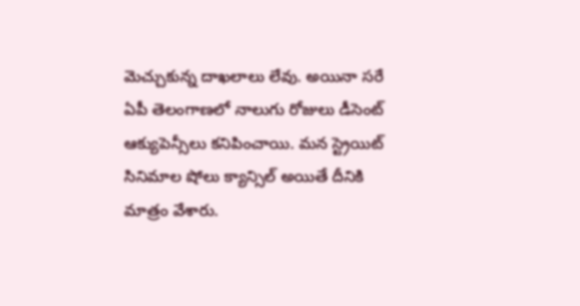మెచ్చుకున్న దాఖలాలు లేవు. అయినా సరే ఏపీ తెలంగాణలో నాలుగు రోజులు డీసెంట్ ఆక్యుపెన్సీలు కనిపించాయి. మన స్ట్రెయిట్ సినిమాల షోలు క్యాన్సిల్ అయితే దీనికి మాత్రం వేశారు.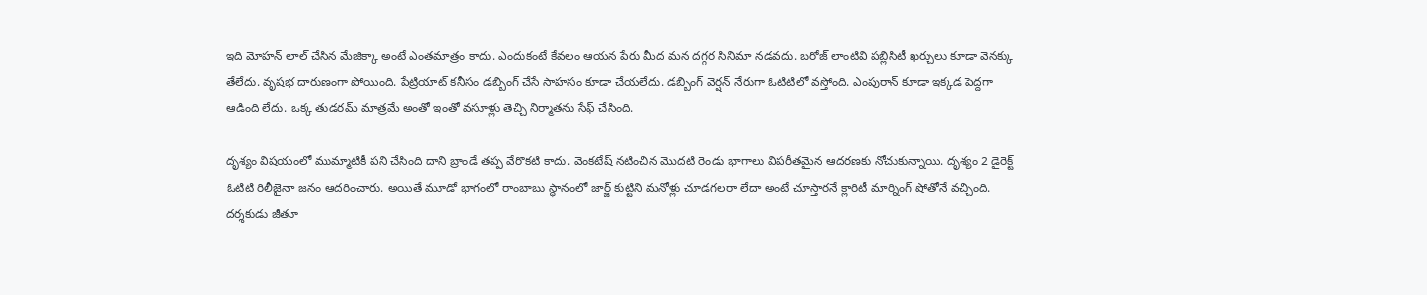ఇది మోహన్ లాల్ చేసిన మేజిక్కా అంటే ఎంతమాత్రం కాదు. ఎందుకంటే కేవలం ఆయన పేరు మీద మన దగ్గర సినిమా నడవదు. బరోజ్ లాంటివి పబ్లిసిటీ ఖర్చులు కూడా వెనక్కు తేలేదు. వృషభ దారుణంగా పోయింది. పేట్రియాట్ కనీసం డబ్బింగ్ చేసే సాహసం కూడా చేయలేదు. డబ్బింగ్ వెర్షన్ నేరుగా ఓటిటిలో వస్తోంది. ఎంపురాన్ కూడా ఇక్కడ పెద్దగా ఆడింది లేదు. ఒక్క తుడరమ్ మాత్రమే అంతో ఇంతో వసూళ్లు తెచ్చి నిర్మాతను సేఫ్ చేసింది.

దృశ్యం విషయంలో ముమ్మాటికీ పని చేసింది దాని బ్రాండే తప్ప వేరొకటి కాదు. వెంకటేష్ నటించిన మొదటి రెండు భాగాలు విపరీతమైన ఆదరణకు నోచుకున్నాయి. దృశ్యం 2 డైరెక్ట్ ఓటిటి రిలీజైనా జనం ఆదరించారు. అయితే మూడో భాగంలో రాంబాబు స్థానంలో జార్జ్ కుట్టిని మనోళ్లు చూడగలరా లేదా అంటే చూస్తారనే క్లారిటీ మార్నింగ్ షోతోనే వచ్చింది. దర్శకుడు జీతూ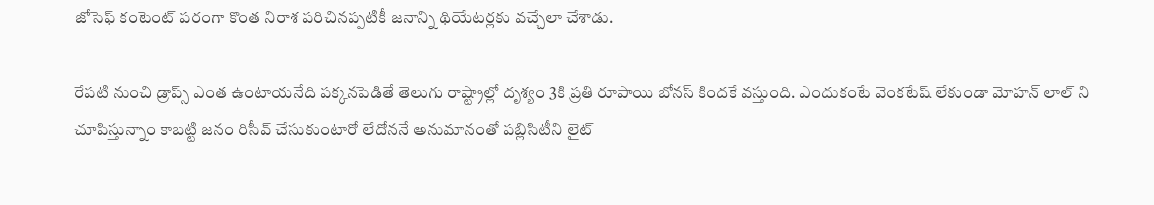జోసెఫ్ కంటెంట్ పరంగా కొంత నిరాశ పరిచినప్పటికీ జనాన్ని థియేటర్లకు వచ్చేలా చేశాడు.

రేపటి నుంచి డ్రాప్స్ ఎంత ఉంటాయనేది పక్కనపెడితే తెలుగు రాష్ట్రాల్లో దృశ్యం 3కి ప్రతి రూపాయి బోనస్ కిందకే వస్తుంది. ఎందుకంటే వెంకటేష్ లేకుండా మోహన్ లాల్ ని చూపిస్తున్నాం కాబట్టి జనం రిసీవ్ చేసుకుంటారో లేదోననే అనుమానంతో పబ్లిసిటీని లైట్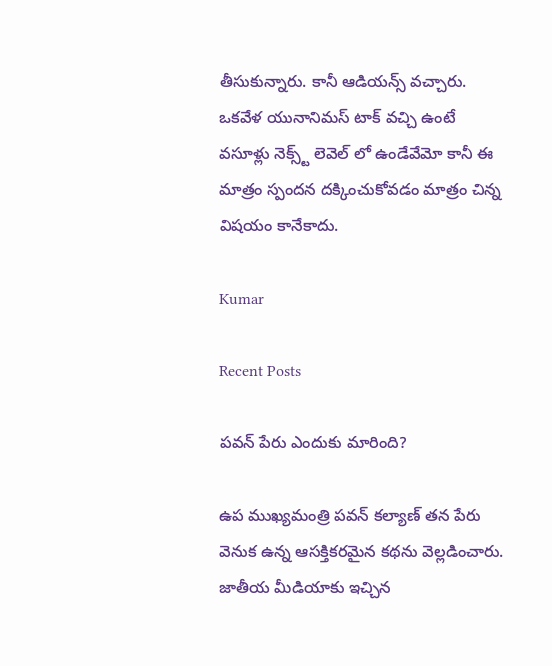తీసుకున్నారు. కానీ ఆడియన్స్ వచ్చారు. ఒకవేళ యునానిమస్ టాక్ వచ్చి ఉంటే వసూళ్లు నెక్స్ట్ లెవెల్ లో ఉండేవేమో కానీ ఈ మాత్రం స్పందన దక్కించుకోవడం మాత్రం చిన్న విషయం కానేకాదు.

Kumar

Recent Posts

పవన్ పేరు ఎందుకు మారింది?

ఉప ముఖ్యమంత్రి పవన్ కల్యాణ్ తన పేరు వెనుక ఉన్న ఆసక్తికరమైన కథను వెల్లడించారు. జాతీయ మీడియాకు ఇచ్చిన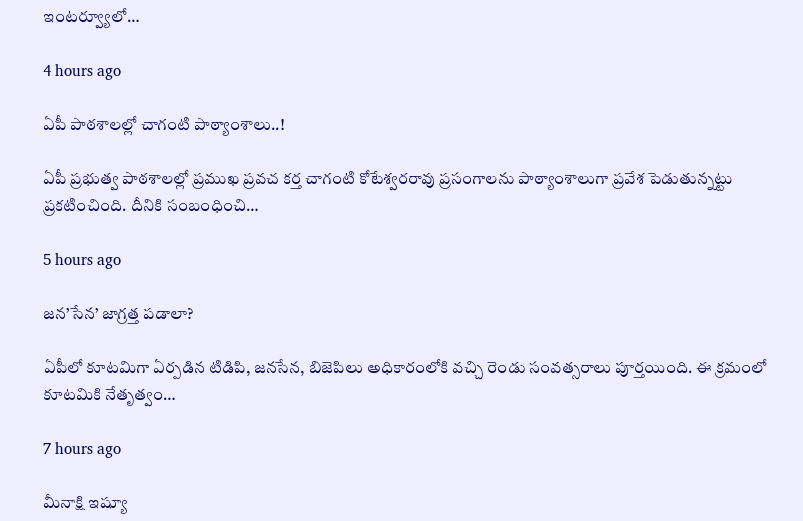ఇంటర్వ్యూలో…

4 hours ago

ఏపీ పాఠ‌శాల‌ల్లో చాగంటి పాఠ్యాంశాలు..!

ఏపీ ప్ర‌భుత్వ పాఠ‌శాల‌ల్లో ప్ర‌ముఖ ప్ర‌వ‌చ క‌ర్త చాగంటి కోటేశ్వ‌ర‌రావు ప్ర‌సంగాల‌ను పాఠ్యాంశాలుగా ప్ర‌వేశ పెడుతున్నట్టు ప్ర‌క‌టించింది. దీనికి సంబంధించి…

5 hours ago

జ‌న‌’సేన’ జాగ్ర‌త్త ప‌డాలా?

ఏపీలో కూటమిగా ఏర్పడిన టిడిపి, జనసేన, బిజెపిలు అధికారంలోకి వచ్చి రెండు సంవత్సరాలు పూర్తయింది. ఈ క్రమంలో కూటమికి నేతృత్వం…

7 hours ago

మీనాక్షి ఇష్యూ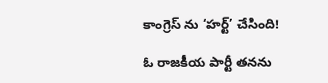కాంగ్రెస్ ను ‘హర్ట్’ చేసింది!

ఓ రాజకీయ పార్టీ తనను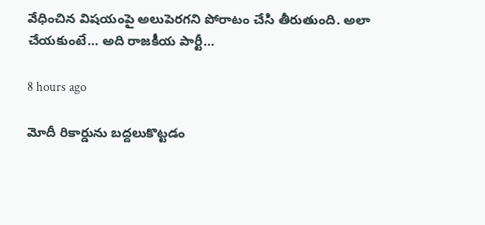వేధించిన విషయంపై అలుపెరగని పోరాటం చేసి తీరుతుంది. అలా చేయకుంటే… అది రాజకీయ పార్టీ…

8 hours ago

మోదీ రికార్డును బద్దలుకొట్టడం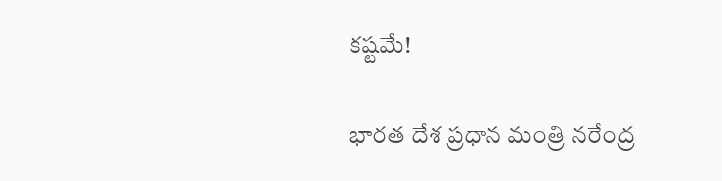కష్టమే!

భారత దేశ ప్రధాన మంత్రి నరేంద్ర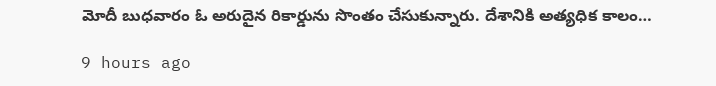మోదీ బుధవారం ఓ అరుదైన రికార్డును సొంతం చేసుకున్నారు. దేశానికి అత్యధిక కాలం…

9 hours ago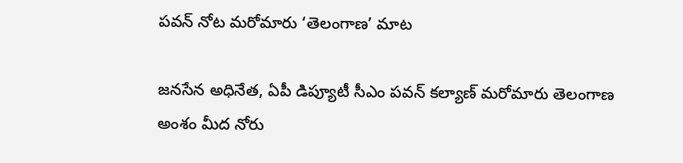పవన్ నోట మరోమారు ‘తెలంగాణ’ మాట

జనసేన అధినేత, ఏపీ డిప్యూటీ సీఎం పవన్ కల్యాణ్ మరోమారు తెలంగాణ అంశం మీద నోరు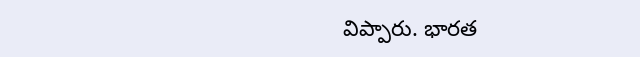విప్పారు. భారత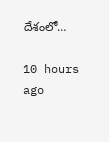దేశంలో…

10 hours ago